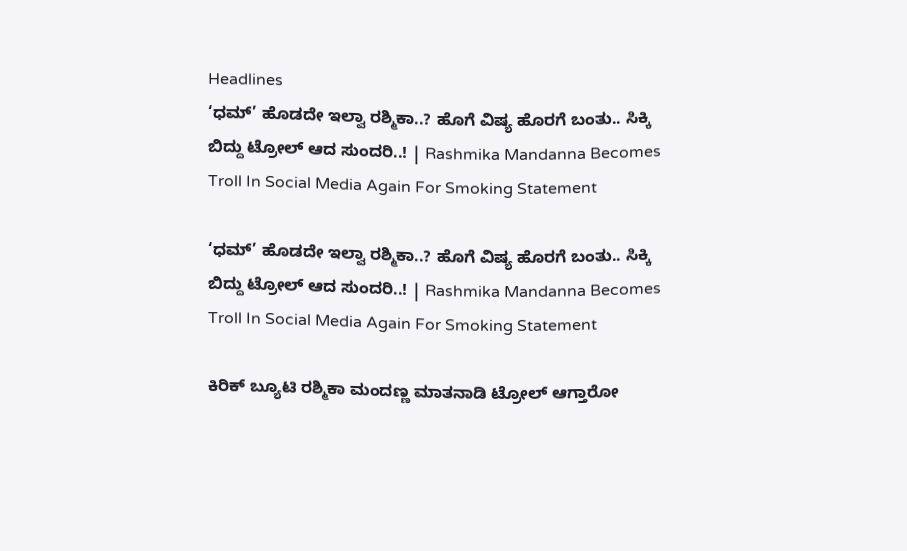Headlines
‘ಧಮ್’ ಹೊಡದೇ ಇಲ್ವಾ ರಶ್ಮಿಕಾ..? ಹೊಗೆ ವಿಷ್ಯ ಹೊರಗೆ ಬಂತು.. ಸಿಕ್ಕಿ ಬಿದ್ದು ಟ್ರೋಲ್ ಆದ ಸುಂದರಿ..! | Rashmika Mandanna Becomes Troll In Social Media Again For Smoking Statement

‘ಧಮ್’ ಹೊಡದೇ ಇಲ್ವಾ ರಶ್ಮಿಕಾ..? ಹೊಗೆ ವಿಷ್ಯ ಹೊರಗೆ ಬಂತು.. ಸಿಕ್ಕಿ ಬಿದ್ದು ಟ್ರೋಲ್ ಆದ ಸುಂದರಿ..! | Rashmika Mandanna Becomes Troll In Social Media Again For Smoking Statement

ಕಿರಿಕ್ ಬ್ಯೂಟಿ ರಶ್ಮಿಕಾ ಮಂದಣ್ಣ ಮಾತನಾಡಿ ಟ್ರೋಲ್ ಆಗ್ತಾರೋ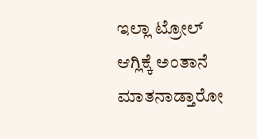ಇಲ್ಲಾ ಟ್ರೋಲ್ ಆಗ್ಲಿಕ್ಕೆ ಅಂತಾನೆ ಮಾತನಾಡ್ತಾರೋ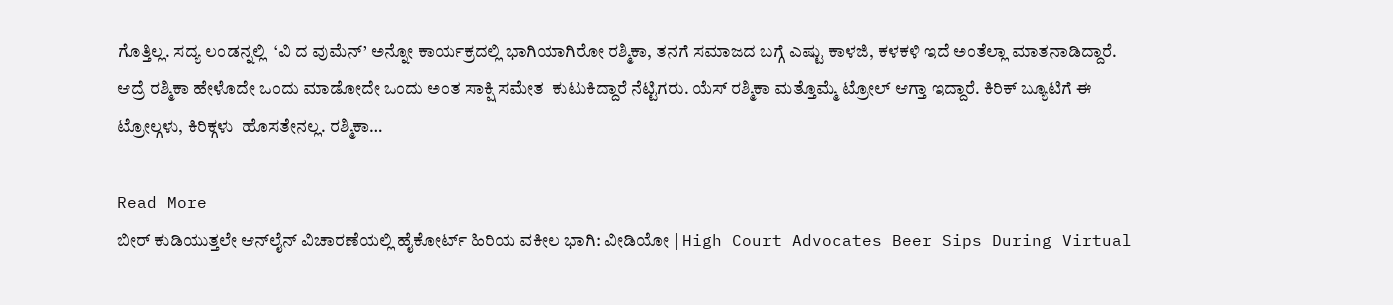ಗೊತ್ತಿಲ್ಲ. ಸದ್ಯ ಲಂಡನ್ನಲ್ಲಿ  ‘ವಿ ದ ವುಮೆನ್’ ಅನ್ನೋ ಕಾರ್ಯಕ್ರದಲ್ಲಿ ಭಾಗಿಯಾಗಿರೋ ರಶ್ಮಿಕಾ, ತನಗೆ ಸಮಾಜದ ಬಗ್ಗೆ ಎಷ್ಟು ಕಾಳಜಿ, ಕಳಕಳಿ ಇದೆ ಅಂತೆಲ್ಲಾ ಮಾತನಾಡಿದ್ದಾರೆ. ಆದ್ರೆ ರಶ್ಮಿಕಾ ಹೇಳೊದೇ ಒಂದು ಮಾಡೋದೇ ಒಂದು ಅಂತ ಸಾಕ್ಷಿ ಸಮೇತ  ಕುಟುಕಿದ್ದಾರೆ ನೆಟ್ಟಿಗರು. ಯೆಸ್ ರಶ್ಮಿಕಾ ಮತ್ತೊಮ್ಮೆ ಟ್ರೋಲ್ ಆಗ್ತಾ ಇದ್ದಾರೆ. ಕಿರಿಕ್ ಬ್ಯೂಟಿಗೆ ಈ ಟ್ರೋಲ್ಗಳು, ಕಿರಿಕ್ಗಳು  ಹೊಸತೇನಲ್ಲ. ರಶ್ಮಿಕಾ…

Read More
ಬೀರ್ ಕುಡಿಯುತ್ತಲೇ ಆನ್‌ಲೈನ್ ವಿಚಾರಣೆಯಲ್ಲಿ ಹೈಕೋರ್ಟ್ ಹಿರಿಯ ವಕೀಲ ಭಾಗಿ: ವೀಡಿಯೋ | High Court Advocates Beer Sips During Virtual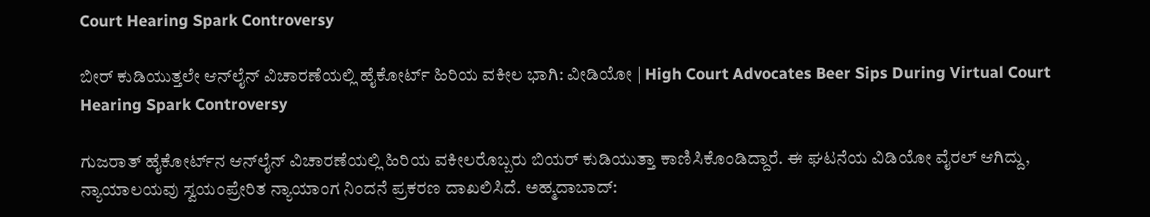Court Hearing Spark Controversy

ಬೀರ್ ಕುಡಿಯುತ್ತಲೇ ಆನ್‌ಲೈನ್ ವಿಚಾರಣೆಯಲ್ಲಿ ಹೈಕೋರ್ಟ್ ಹಿರಿಯ ವಕೀಲ ಭಾಗಿ: ವೀಡಿಯೋ | High Court Advocates Beer Sips During Virtual Court Hearing Spark Controversy

ಗುಜರಾತ್ ಹೈಕೋರ್ಟ್‌ನ ಆನ್‌ಲೈನ್ ವಿಚಾರಣೆಯಲ್ಲಿ ಹಿರಿಯ ವಕೀಲರೊಬ್ಬರು ಬಿಯರ್ ಕುಡಿಯುತ್ತಾ ಕಾಣಿಸಿಕೊಂಡಿದ್ದಾರೆ. ಈ ಘಟನೆಯ ವಿಡಿಯೋ ವೈರಲ್ ಆಗಿದ್ದು, ನ್ಯಾಯಾಲಯವು ಸ್ವಯಂಪ್ರೇರಿತ ನ್ಯಾಯಾಂಗ ನಿಂದನೆ ಪ್ರಕರಣ ದಾಖಲಿಸಿದೆ. ಅಹ್ಮದಾಬಾದ್‌: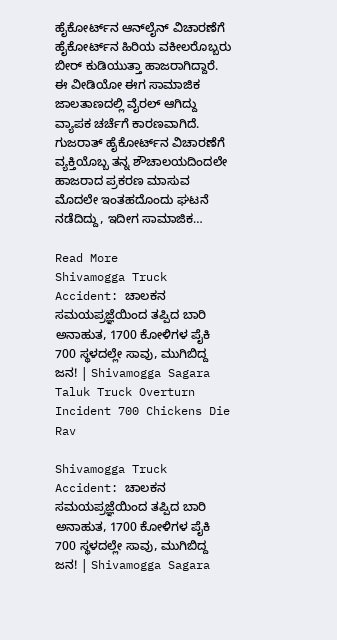ಹೈಕೋರ್ಟ್‌ನ ಆನ್‌ಲೈನ್‌ ವಿಚಾರಣೆಗೆ ಹೈಕೋರ್ಟ್‌ನ ಹಿರಿಯ ವಕೀಲರೊಬ್ಬರು ಬೀರ್ ಕುಡಿಯುತ್ತಾ ಹಾಜರಾಗಿದ್ದಾರೆ. ಈ ವೀಡಿಯೋ ಈಗ ಸಾಮಾಜಿಕ ಜಾಲತಾಣದಲ್ಲಿ ವೈರಲ್ ಆಗಿದ್ದು ವ್ಯಾಪಕ ಚರ್ಚೆಗೆ ಕಾರಣವಾಗಿದೆ. ಗುಜರಾತ್‌ ಹೈಕೋರ್ಟ್‌ನ ವಿಚಾರಣೆಗೆ ವ್ಯಕ್ತಿಯೊಬ್ಬ ತನ್ನ ಶೌಚಾಲಯದಿಂದಲೇ ಹಾಜರಾದ ಪ್ರಕರಣ ಮಾಸುವ ಮೊದಲೇ ಇಂತಹದೊಂದು ಘಟನೆ ನಡೆದಿದ್ದು, ಇದೀಗ ಸಾಮಾಜಿಕ…

Read More
Shivamogga Truck Accident: ಚಾಲಕನ ಸಮಯಪ್ರಜ್ಞೆಯಿಂದ ತಪ್ಪಿದ ಬಾರಿ ಅನಾಹುತ, 1700 ಕೋಳಿಗಳ ಪೈಕಿ 700 ಸ್ಥಳದಲ್ಲೇ ಸಾವು, ಮುಗಿಬಿದ್ದ ಜನ! | Shivamogga Sagara Taluk Truck Overturn Incident 700 Chickens Die Rav

Shivamogga Truck Accident: ಚಾಲಕನ ಸಮಯಪ್ರಜ್ಞೆಯಿಂದ ತಪ್ಪಿದ ಬಾರಿ ಅನಾಹುತ, 1700 ಕೋಳಿಗಳ ಪೈಕಿ 700 ಸ್ಥಳದಲ್ಲೇ ಸಾವು, ಮುಗಿಬಿದ್ದ ಜನ! | Shivamogga Sagara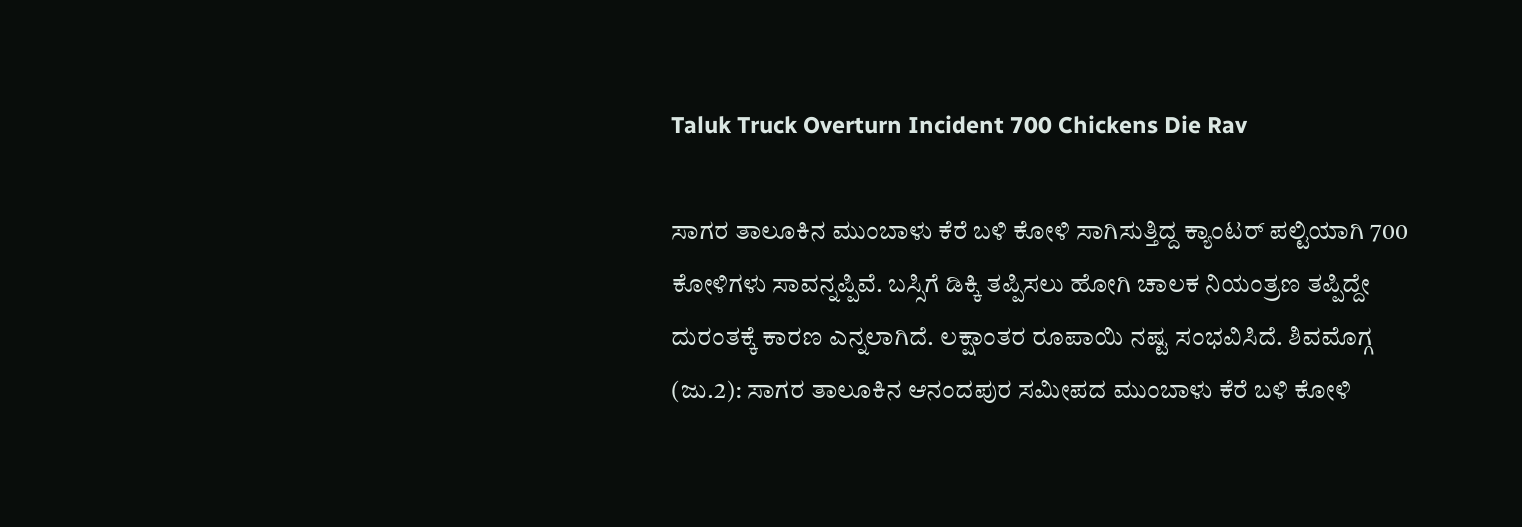Taluk Truck Overturn Incident 700 Chickens Die Rav

ಸಾಗರ ತಾಲೂಕಿನ ಮುಂಬಾಳು ಕೆರೆ ಬಳಿ ಕೋಳಿ ಸಾಗಿಸುತ್ತಿದ್ದ ಕ್ಯಾಂಟರ್ ಪಲ್ಟಿಯಾಗಿ 700 ಕೋಳಿಗಳು ಸಾವನ್ನಪ್ಪಿವೆ. ಬಸ್ಸಿಗೆ ಡಿಕ್ಕಿ ತಪ್ಪಿಸಲು ಹೋಗಿ ಚಾಲಕ ನಿಯಂತ್ರಣ ತಪ್ಪಿದ್ದೇ ದುರಂತಕ್ಕೆ ಕಾರಣ ಎನ್ನಲಾಗಿದೆ. ಲಕ್ಷಾಂತರ ರೂಪಾಯಿ ನಷ್ಟ ಸಂಭವಿಸಿದೆ. ಶಿವಮೊಗ್ಗ (ಜು.2): ಸಾಗರ ತಾಲೂಕಿನ ಆನಂದಪುರ ಸಮೀಪದ ಮುಂಬಾಳು ಕೆರೆ ಬಳಿ ಕೋಳಿ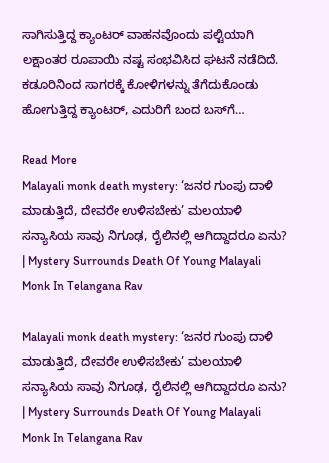ಸಾಗಿಸುತ್ತಿದ್ದ ಕ್ಯಾಂಟರ್ ವಾಹನವೊಂದು ಪಲ್ಟಿಯಾಗಿ ಲಕ್ಷಾಂತರ ರೂಪಾಯಿ ನಷ್ಟ ಸಂಭವಿಸಿದ ಘಟನೆ ನಡೆದಿದೆ. ಕಡೂರಿನಿಂದ ಸಾಗರಕ್ಕೆ ಕೋಳಿಗಳನ್ನು ತೆಗೆದುಕೊಂಡು ಹೋಗುತ್ತಿದ್ದ ಕ್ಯಾಂಟರ್, ಎದುರಿಗೆ ಬಂದ ಬಸ್‌ಗೆ…

Read More
Malayali monk death mystery: ‘ಜನರ ಗುಂಪು ದಾಳಿ ಮಾಡುತ್ತಿದೆ, ದೇವರೇ ಉಳಿಸಬೇಕು’ ಮಲಯಾಳಿ ಸನ್ಯಾಸಿಯ ಸಾವು ನಿಗೂಢ, ರೈಲಿನಲ್ಲಿ ಆಗಿದ್ದಾದರೂ ಏನು? | Mystery Surrounds Death Of Young Malayali Monk In Telangana Rav

Malayali monk death mystery: ‘ಜನರ ಗುಂಪು ದಾಳಿ ಮಾಡುತ್ತಿದೆ, ದೇವರೇ ಉಳಿಸಬೇಕು’ ಮಲಯಾಳಿ ಸನ್ಯಾಸಿಯ ಸಾವು ನಿಗೂಢ, ರೈಲಿನಲ್ಲಿ ಆಗಿದ್ದಾದರೂ ಏನು? | Mystery Surrounds Death Of Young Malayali Monk In Telangana Rav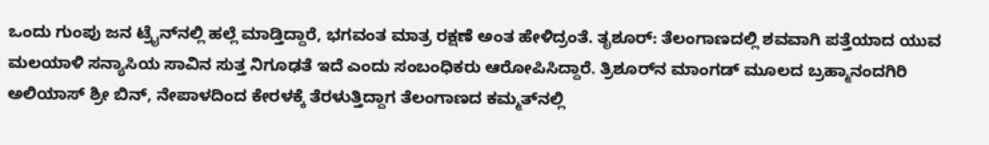ಒಂದು ಗುಂಪು ಜನ ಟ್ರೈನ್‌ನಲ್ಲಿ ಹಲ್ಲೆ ಮಾಡ್ತಿದ್ದಾರೆ, ಭಗವಂತ ಮಾತ್ರ ರಕ್ಷಣೆ ಅಂತ ಹೇಳಿದ್ರಂತೆ. ತೃಶೂರ್: ತೆಲಂಗಾಣದಲ್ಲಿ ಶವವಾಗಿ ಪತ್ತೆಯಾದ ಯುವ ಮಲಯಾಳಿ ಸನ್ಯಾಸಿಯ ಸಾವಿನ ಸುತ್ತ ನಿಗೂಢತೆ ಇದೆ ಎಂದು ಸಂಬಂಧಿಕರು ಆರೋಪಿಸಿದ್ದಾರೆ. ತ್ರಿಶೂರ್‌ನ ಮಾಂಗಡ್ ಮೂಲದ ಬ್ರಹ್ಮಾನಂದಗಿರಿ ಅಲಿಯಾಸ್ ಶ್ರೀ ಬಿನ್, ನೇಪಾಳದಿಂದ ಕೇರಳಕ್ಕೆ ತೆರಳುತ್ತಿದ್ದಾಗ ತೆಲಂಗಾಣದ ಕಮ್ಮತ್‌ನಲ್ಲಿ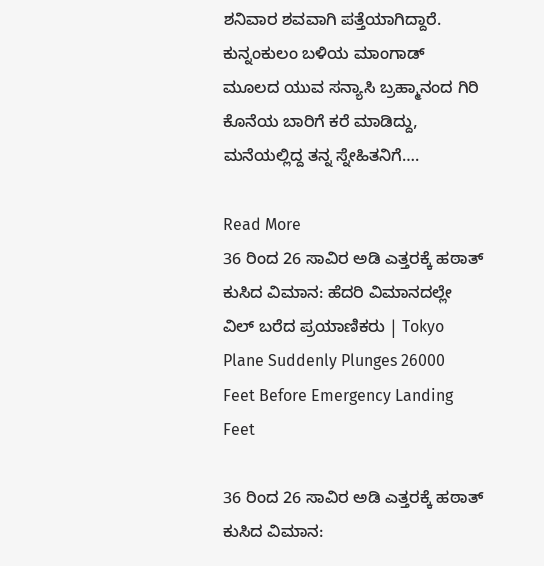ಶನಿವಾರ ಶವವಾಗಿ ಪತ್ತೆಯಾಗಿದ್ದಾರೆ. ಕುನ್ನಂಕುಲಂ ಬಳಿಯ ಮಾಂಗಾಡ್ ಮೂಲದ ಯುವ ಸನ್ಯಾಸಿ ಬ್ರಹ್ಮಾನಂದ ಗಿರಿ ಕೊನೆಯ ಬಾರಿಗೆ ಕರೆ ಮಾಡಿದ್ದು, ಮನೆಯಲ್ಲಿದ್ದ ತನ್ನ ಸ್ನೇಹಿತನಿಗೆ….

Read More
36 ರಿಂದ 26 ಸಾವಿರ ಅಡಿ ಎತ್ತರಕ್ಕೆ ಹಠಾತ್ ಕುಸಿದ ವಿಮಾನ: ಹೆದರಿ ವಿಮಾನದಲ್ಲೇ ವಿಲ್ ಬರೆದ ಪ್ರಯಾಣಿಕರು | Tokyo Plane Suddenly Plunges 26000 Feet Before Emergency Landing Feet

36 ರಿಂದ 26 ಸಾವಿರ ಅಡಿ ಎತ್ತರಕ್ಕೆ ಹಠಾತ್ ಕುಸಿದ ವಿಮಾನ: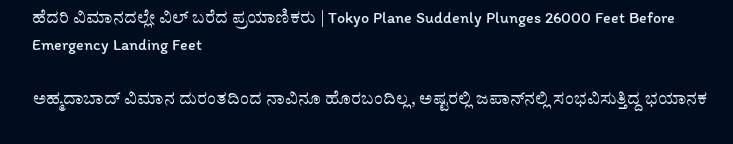ಹೆದರಿ ವಿಮಾನದಲ್ಲೇ ವಿಲ್ ಬರೆದ ಪ್ರಯಾಣಿಕರು | Tokyo Plane Suddenly Plunges 26000 Feet Before Emergency Landing Feet

ಅಹ್ಮದಾಬಾದ್‌ ವಿಮಾನ ದುರಂತದಿಂದ ನಾವಿನೂ ಹೊರಬಂದಿಲ್ಲ, ಅಷ್ಟರಲ್ಲಿ ಜಪಾನ್‌ನಲ್ಲಿ ಸಂಭವಿಸುತ್ತಿದ್ದ ಭಯಾನಕ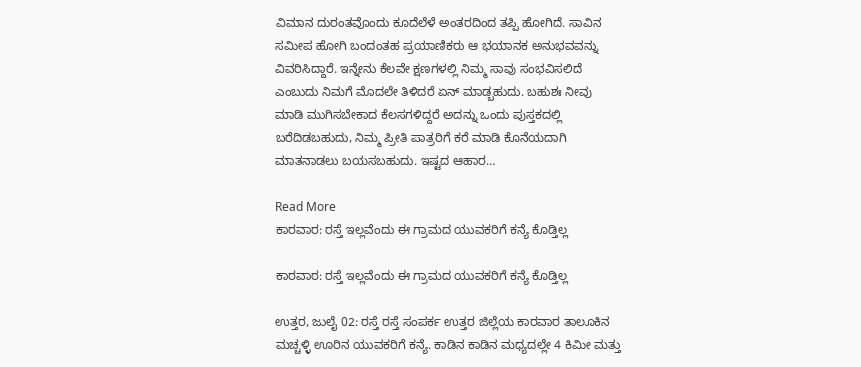ವಿಮಾನ ದುರಂತವೊಂದು ಕೂದೆಲೆಳೆ ಅಂತರದಿಂದ ತಪ್ಪಿ ಹೋಗಿದೆ. ಸಾವಿನ ಸಮೀಪ ಹೋಗಿ ಬಂದಂತಹ ಪ್ರಯಾಣಿಕರು ಆ ಭಯಾನಕ ಅನುಭವವನ್ನು ವಿವರಿಸಿದ್ದಾರೆ. ಇನ್ನೇನು ಕೆಲವೇ ಕ್ಷಣಗಳಲ್ಲಿ ನಿಮ್ಮ ಸಾವು ಸಂಭವಿಸಲಿದೆ ಎಂಬುದು ನಿಮಗೆ ಮೊದಲೇ ತಿಳಿದರೆ ಏನ್ ಮಾಡ್ಬಹುದು. ಬಹುಶಃ ನೀವು ಮಾಡಿ ಮುಗಿಸಬೇಕಾದ ಕೆಲಸಗಳಿದ್ದರೆ ಅದನ್ನು ಒಂದು ಪುಸ್ತಕದಲ್ಲಿ ಬರೆದಿಡಬಹುದು, ನಿಮ್ಮ ಪ್ರೀತಿ ಪಾತ್ರರಿಗೆ ಕರೆ ಮಾಡಿ ಕೊನೆಯದಾಗಿ ಮಾತನಾಡಲು ಬಯಸಬಹುದು. ಇಷ್ಟದ ಆಹಾರ…

Read More
ಕಾರವಾರ: ರಸ್ತೆ ಇಲ್ಲವೆಂದು ಈ ಗ್ರಾಮದ ಯುವಕರಿಗೆ ಕನ್ಯೆ ಕೊಡ್ತಿಲ್ಲ

ಕಾರವಾರ: ರಸ್ತೆ ಇಲ್ಲವೆಂದು ಈ ಗ್ರಾಮದ ಯುವಕರಿಗೆ ಕನ್ಯೆ ಕೊಡ್ತಿಲ್ಲ

ಉತ್ತರ, ಜುಲೈ 02: ರಸ್ತೆ ರಸ್ತೆ ಸಂಪರ್ಕ ಉತ್ತರ ಜಿಲ್ಲೆಯ ಕಾರವಾರ ತಾಲೂಕಿನ ಮಚ್ಚಳ್ಳಿ ಊರಿನ ಯುವಕರಿಗೆ ಕನ್ಯೆ. ಕಾಡಿನ ಕಾಡಿನ ಮಧ್ಯದಲ್ಲೇ 4 ಕಿಮೀ ಮತ್ತು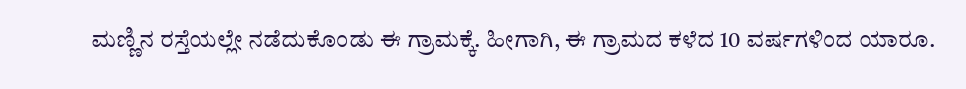ಮಣ್ಣಿನ ರಸ್ತೆಯಲ್ಲೇ ನಡೆದುಕೊಂಡು ಈ ಗ್ರಾಮಕ್ಕೆ. ಹೀಗಾಗಿ, ಈ ಗ್ರಾಮದ ಕಳೆದ 10 ವರ್ಷಗಳಿಂದ ಯಾರೂ.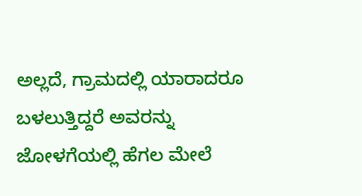ಅಲ್ಲದೆ, ಗ್ರಾಮದಲ್ಲಿ ಯಾರಾದರೂ ಬಳಲುತ್ತಿದ್ದರೆ ಅವರನ್ನು ಜೋಳಗೆಯಲ್ಲಿ ಹೆಗಲ ಮೇಲೆ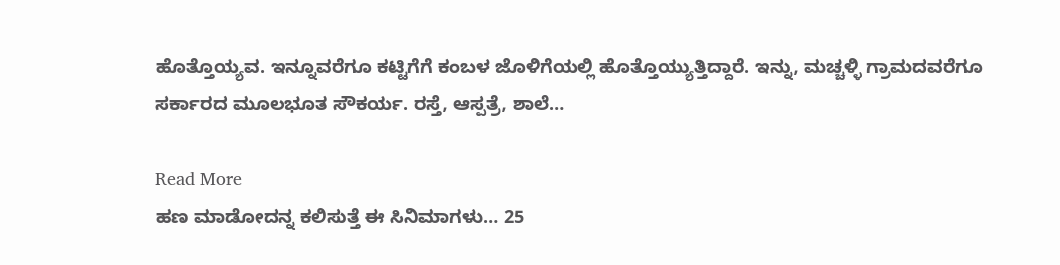ಹೊತ್ತೊಯ್ಯವ. ಇನ್ನೂವರೆಗೂ ಕಟ್ಟಿಗೆಗೆ ಕಂಬಳ ಜೊಳಿಗೆಯಲ್ಲಿ ಹೊತ್ತೊಯ್ಯುತ್ತಿದ್ದಾರೆ. ಇನ್ನು, ಮಚ್ಚಳ್ಳಿ ಗ್ರಾಮದವರೆಗೂ ಸರ್ಕಾರದ ಮೂಲಭೂತ ಸೌಕರ್ಯ. ರಸ್ತೆ, ಆಸ್ಪತ್ರೆ, ಶಾಲೆ…

Read More
ಹಣ ಮಾಡೋದನ್ನ ಕಲಿಸುತ್ತೆ ಈ ಸಿನಿಮಾಗಳು… 25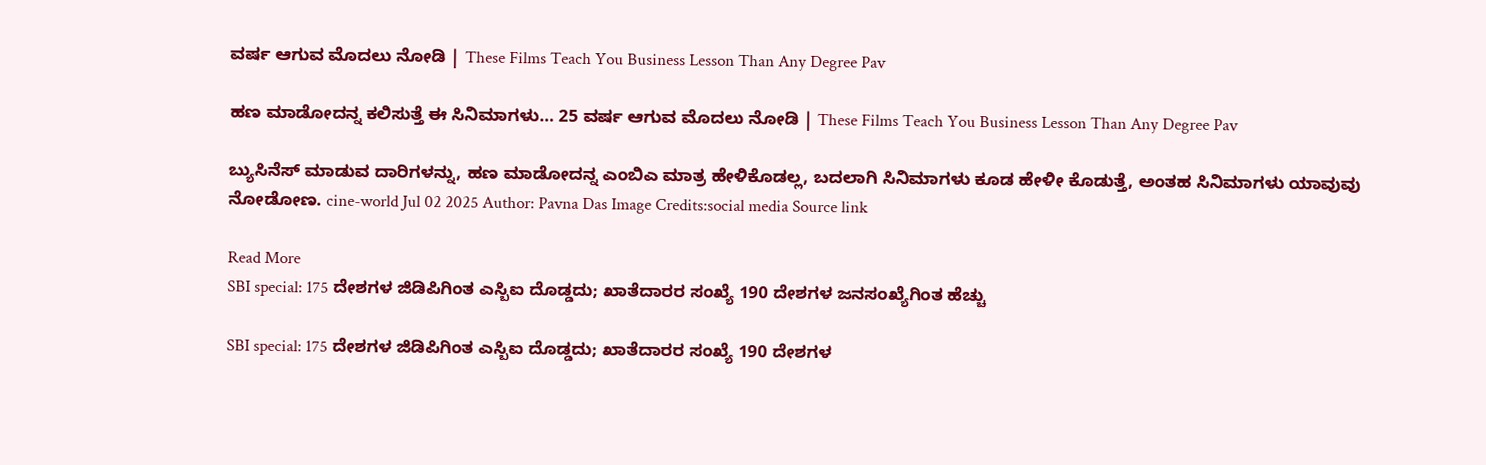ವರ್ಷ ಆಗುವ ಮೊದಲು ನೋಡಿ | These Films Teach You Business Lesson Than Any Degree Pav

ಹಣ ಮಾಡೋದನ್ನ ಕಲಿಸುತ್ತೆ ಈ ಸಿನಿಮಾಗಳು… 25 ವರ್ಷ ಆಗುವ ಮೊದಲು ನೋಡಿ | These Films Teach You Business Lesson Than Any Degree Pav

ಬ್ಯುಸಿನೆಸ್ ಮಾಡುವ ದಾರಿಗಳನ್ನು, ಹಣ ಮಾಡೋದನ್ನ ಎಂಬಿಎ ಮಾತ್ರ ಹೇಳಿಕೊಡಲ್ಲ, ಬದಲಾಗಿ ಸಿನಿಮಾಗಳು ಕೂಡ ಹೇಳೀ ಕೊಡುತ್ತೆ, ಅಂತಹ ಸಿನಿಮಾಗಳು ಯಾವುವು ನೋಡೋಣ. cine-world Jul 02 2025 Author: Pavna Das Image Credits:social media Source link

Read More
SBI special: 175 ದೇಶಗಳ ಜಿಡಿಪಿಗಿಂತ ಎಸ್ಬಿಐ ದೊಡ್ಡದು; ಖಾತೆದಾರರ ಸಂಖ್ಯೆ 190 ದೇಶಗಳ ಜನಸಂಖ್ಯೆಗಿಂತ ಹೆಚ್ಚು

SBI special: 175 ದೇಶಗಳ ಜಿಡಿಪಿಗಿಂತ ಎಸ್ಬಿಐ ದೊಡ್ಡದು; ಖಾತೆದಾರರ ಸಂಖ್ಯೆ 190 ದೇಶಗಳ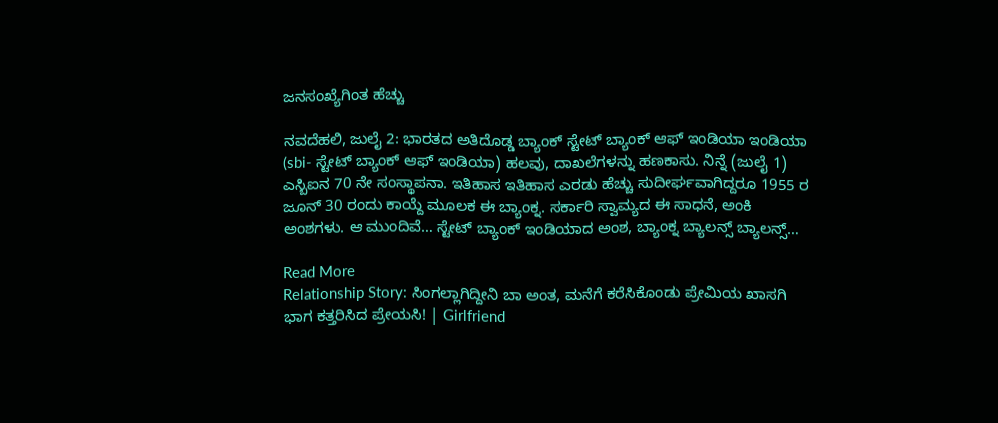ಜನಸಂಖ್ಯೆಗಿಂತ ಹೆಚ್ಚು

ನವದೆಹಲಿ, ಜುಲೈ 2: ಭಾರತದ ಅತಿದೊಡ್ಡ ಬ್ಯಾಂಕ್ ಸ್ಟೇಟ್ ಬ್ಯಾಂಕ್ ಆಫ್ ಇಂಡಿಯಾ ಇಂಡಿಯಾ (sbi- ಸ್ಟೇಟ್ ಬ್ಯಾಂಕ್ ಆಫ್ ಇಂಡಿಯಾ) ಹಲವು, ದಾಖಲೆಗಳನ್ನು ಹಣಕಾಸು. ನಿನ್ನೆ (ಜುಲೈ 1) ಎಸ್ಬಿಐನ 70 ನೇ ಸಂಸ್ಥಾಪನಾ. ಇತಿಹಾಸ ಇತಿಹಾಸ ಎರಡು ಹೆಚ್ಚು ಸುದೀರ್ಘವಾಗಿದ್ದರೂ 1955 ರ ಜೂನ್ 30 ರಂದು ಕಾಯ್ದೆ ಮೂಲಕ ಈ ಬ್ಯಾಂಕ್ನ. ಸರ್ಕಾರಿ ಸ್ವಾಮ್ಯದ ಈ ಸಾಧನೆ, ಅಂಕಿ ಅಂಶಗಳು. ಆ ಮುಂದಿವೆ… ಸ್ಟೇಟ್ ಬ್ಯಾಂಕ್ ಇಂಡಿಯಾದ ಅಂಶ, ಬ್ಯಾಂಕ್ನ ಬ್ಯಾಲನ್ಸ್ ಬ್ಯಾಲನ್ಸ್…

Read More
Relationship Story: ಸಿಂಗಲ್ಲಾಗಿದ್ದೀನಿ ಬಾ ಅಂತ, ಮನೆಗೆ ಕರೆಸಿಕೊಂಡು ಪ್ರೇಮಿಯ ಖಾಸಗಿ ಭಾಗ ಕತ್ತರಿಸಿದ ಪ್ರೇಯಸಿ! | Girlfriend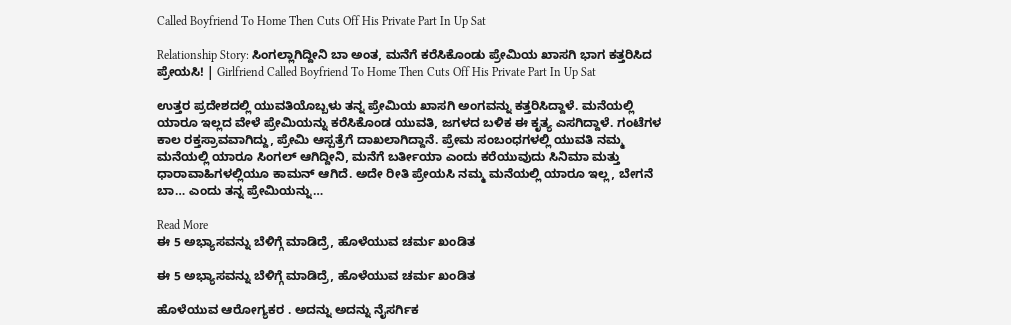Called Boyfriend To Home Then Cuts Off His Private Part In Up Sat

Relationship Story: ಸಿಂಗಲ್ಲಾಗಿದ್ದೀನಿ ಬಾ ಅಂತ, ಮನೆಗೆ ಕರೆಸಿಕೊಂಡು ಪ್ರೇಮಿಯ ಖಾಸಗಿ ಭಾಗ ಕತ್ತರಿಸಿದ ಪ್ರೇಯಸಿ! | Girlfriend Called Boyfriend To Home Then Cuts Off His Private Part In Up Sat

ಉತ್ತರ ಪ್ರದೇಶದಲ್ಲಿ ಯುವತಿಯೊಬ್ಬಳು ತನ್ನ ಪ್ರೇಮಿಯ ಖಾಸಗಿ ಅಂಗವನ್ನು ಕತ್ತರಿಸಿದ್ದಾಳೆ. ಮನೆಯಲ್ಲಿ ಯಾರೂ ಇಲ್ಲದ ವೇಳೆ ಪ್ರೇಮಿಯನ್ನು ಕರೆಸಿಕೊಂಡ ಯುವತಿ, ಜಗಳದ ಬಳಿಕ ಈ ಕೃತ್ಯ ಎಸಗಿದ್ದಾಳೆ. ಗಂಟೆಗಳ ಕಾಲ ರಕ್ತಸ್ರಾವವಾಗಿದ್ದು, ಪ್ರೇಮಿ ಆಸ್ಪತ್ರೆಗೆ ದಾಖಲಾಗಿದ್ದಾನೆ. ಪ್ರೇಮ ಸಂಬಂಧಗಳಲ್ಲಿ ಯುವತಿ ನಮ್ಮ ಮನೆಯಲ್ಲಿ ಯಾರೂ ಸಿಂಗಲ್ ಆಗಿದ್ದೀನಿ, ಮನೆಗೆ ಬರ್ತೀಯಾ ಎಂದು ಕರೆಯುವುದು ಸಿನಿಮಾ ಮತ್ತು ಧಾರಾವಾಹಿಗಳಲ್ಲಿಯೂ ಕಾಮನ್ ಆಗಿದೆ. ಅದೇ ರೀತಿ ಪ್ರೇಯಸಿ ನಮ್ಮ ಮನೆಯಲ್ಲಿ ಯಾರೂ ಇಲ್ಲ, ಬೇಗನೆ ಬಾ… ಎಂದು ತನ್ನ ಪ್ರೇಮಿಯನ್ನು…

Read More
ಈ 5 ಅಭ್ಯಾಸವನ್ನು ಬೆಳಿಗ್ಗೆ ಮಾಡಿದ್ರೆ, ಹೊಳೆಯುವ ಚರ್ಮ ಖಂಡಿತ

ಈ 5 ಅಭ್ಯಾಸವನ್ನು ಬೆಳಿಗ್ಗೆ ಮಾಡಿದ್ರೆ, ಹೊಳೆಯುವ ಚರ್ಮ ಖಂಡಿತ

ಹೊಳೆಯುವ ಆರೋಗ್ಯಕರ . ಅದನ್ನು ಅದನ್ನು ನೈಸರ್ಗಿಕ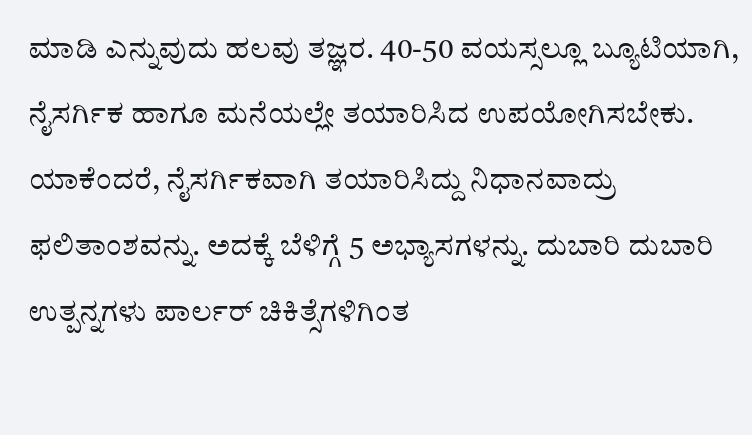ಮಾಡಿ ಎನ್ನುವುದು ಹಲವು ತಜ್ಞರ. 40-50 ವಯಸ್ಸಲ್ಲೂ ಬ್ಯೂಟಿಯಾಗಿ, ನೈಸರ್ಗಿಕ ಹಾಗೂ ಮನೆಯಲ್ಲೇ ತಯಾರಿಸಿದ ಉಪಯೋಗಿಸಬೇಕು. ಯಾಕೆಂದರೆ, ನೈಸರ್ಗಿಕವಾಗಿ ತಯಾರಿಸಿದ್ದು ನಿಧಾನವಾದ್ರು ಫಲಿತಾಂಶವನ್ನು. ಅದಕ್ಕೆ ಬೆಳಿಗ್ಗೆ 5 ಅಭ್ಯಾಸಗಳನ್ನು. ದುಬಾರಿ ದುಬಾರಿ ಉತ್ಪನ್ನಗಳು ಪಾರ್ಲರ್ ಚಿಕಿತ್ಸೆಗಳಿಗಿಂತ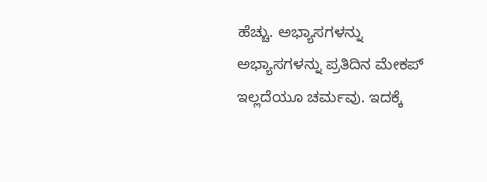ಹೆಚ್ಚು. ಅಭ್ಯಾಸಗಳನ್ನು ಅಭ್ಯಾಸಗಳನ್ನು ಪ್ರತಿದಿನ ಮೇಕಪ್ ಇಲ್ಲದೆಯೂ ಚರ್ಮವು. ಇದಕ್ಕೆ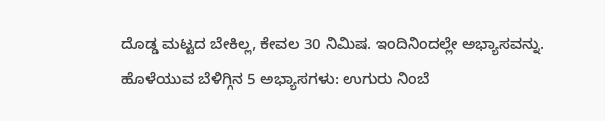ದೊಡ್ಡ ಮಟ್ಟದ ಬೇಕಿಲ್ಲ, ಕೇವಲ 30 ನಿಮಿಷ. ಇಂದಿನಿಂದಲ್ಲೇ ಅಭ್ಯಾಸವನ್ನು. ಹೊಳೆಯುವ ಬೆಳಿಗ್ಗಿನ 5 ಅಭ್ಯಾಸಗಳು: ಉಗುರು ನಿಂಬೆ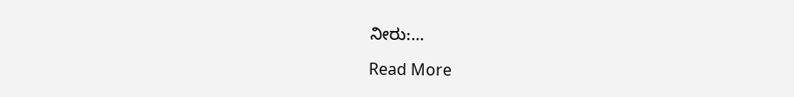ನೀರು:…

Read More